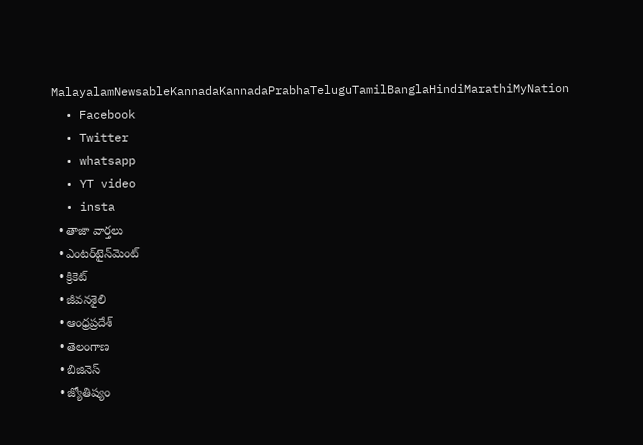MalayalamNewsableKannadaKannadaPrabhaTeluguTamilBanglaHindiMarathiMyNation
  • Facebook
  • Twitter
  • whatsapp
  • YT video
  • insta
  • తాజా వార్తలు
  • ఎంటర్‌టైన్‌మెంట్
  • క్రికెట్
  • జీవనశైలి
  • ఆంధ్రప్రదేశ్
  • తెలంగాణ
  • బిజినెస్
  • జ్యోతిష్యం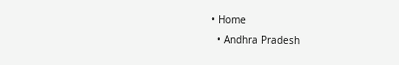• Home
  • Andhra Pradesh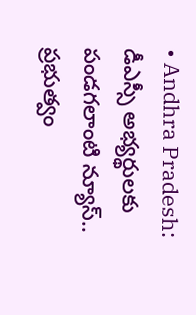• Andhra Pradesh: డీఎస్సీ అభ్య‌ర్థుల‌కు పండగలాంటి న్యూస్‌.. ప్రభుత్వం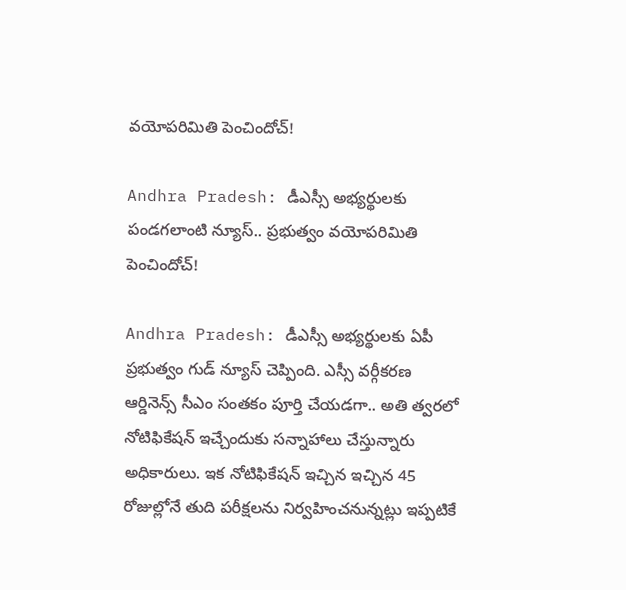వ‌యోప‌రిమితి పెంచిందోచ్‌!

Andhra Pradesh: డీఎస్సీ అభ్య‌ర్థుల‌కు పండగలాంటి న్యూస్‌.. ప్రభుత్వం వ‌యోప‌రిమితి పెంచిందోచ్‌!

Andhra Pradesh: డీఎస్సీ అభ్య‌ర్థుల‌కు ఏపీ ప్ర‌భుత్వం గుడ్ న్యూస్ చెప్పింది. ఎస్సీ వర్గీకరణ ఆర్డినెన్స్‌ సీఎం సంతకం పూర్తి చేయడగా.. అతి త్వరలో నోటిఫికేషన్‌ ఇచ్చేందుకు సన్నాహాలు చేస్తున్నారు అధికారులు. ఇక నోటిఫికేషన్‌ ఇచ్చిన ఇచ్చిన 45 రోజుల్లోనే తుది ప‌రీక్ష‌ల‌ను నిర్వహించ‌నున్న‌ట్లు ఇప్పటికే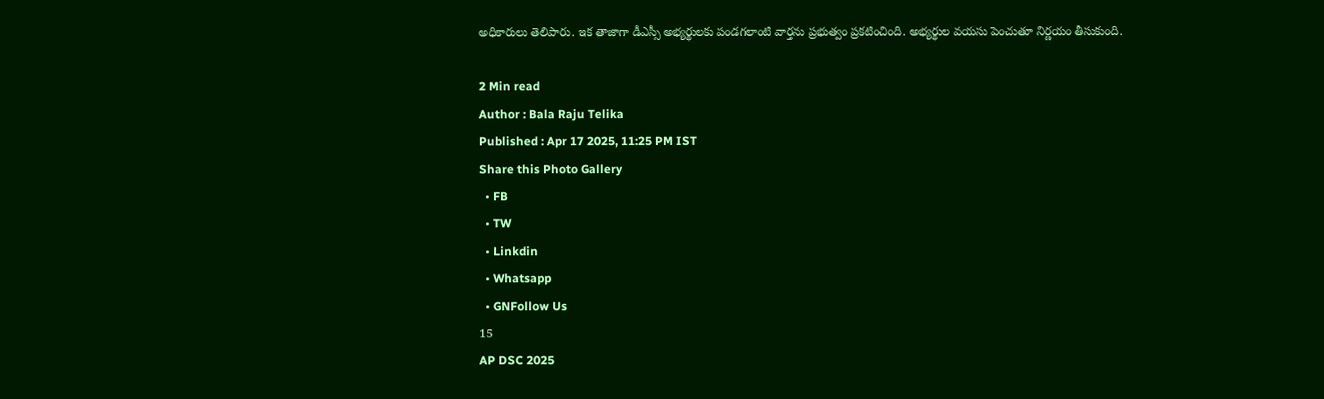అధికారులు తెలిపారు. ఇక తాజాగా డీఎస్సీ అభ్యర్థులకు పండగలాంటి వార్తను ప్రభుత్వం ప్రకటించింది. అభ్యర్థుల వయసు పెంచుతూ నిర్ణయం తీసుకుంది.

2 Min read
Author : Bala Raju Telika
Published : Apr 17 2025, 11:25 PM IST
Share this Photo Gallery
  • FB
  • TW
  • Linkdin
  • Whatsapp
  • GNFollow Us
15
AP DSC 2025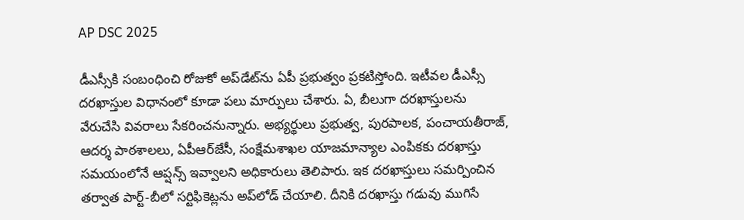AP DSC 2025

డీఎస్సీకి సంబంధించి రోజుకో అప్‌డేట్‌ను ఏపీ ప్రభుత్వం ప్రకటిస్తోంది. ఇటీవల డీఎస్సీ దరఖాస్తుల విధానంలో కూడా ప‌లు మార్పులు చేశారు. ఏ, బీలుగా దరఖాస్తులను వేరుచేసి వివరాలు సేకరించనున్నారు. అభ్యర్థులు ప్రభుత్వ, పురపాలక, పంచాయతీరాజ్, ఆదర్శ పాఠశాలలు, ఏపీఆర్‌జేసీ, సంక్షేమశాఖల యాజమాన్యాల ఎంపికకు దరఖాస్తు సమయంలోనే ఆప్షన్స్‌ ఇవ్వాలని అధికారులు తెలిపారు. ఇక దరఖాస్తులు సమర్పించిన తర్వాత పార్ట్‌-బీలో సర్టిఫికెట్లను అప్‌లోడ్‌ చేయాలి. దీనికి దరఖాస్తు గడువు ముగిసే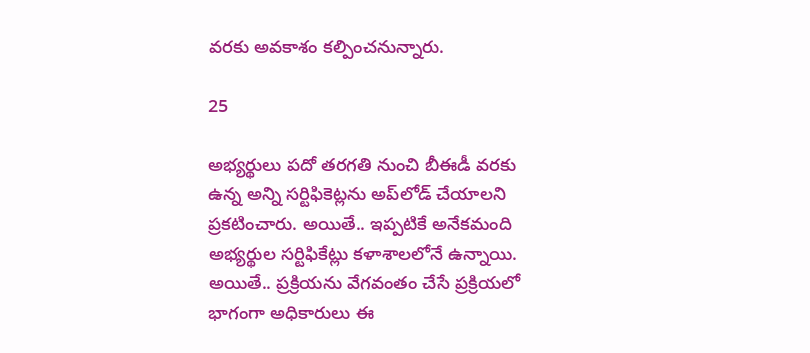వరకు అవకాశం కల్పించనున్నారు.

25

అభ్యర్థులు పదో తరగతి నుంచి బీఈడీ వరకు ఉన్న అన్ని సర్టిఫికెట్లను అప్‌లోడ్‌ చేయాలని ప్రకటించారు. అయితే.. ఇప్పటికే అనేకమంది అభ్యర్థుల సర్టిఫికేట్లు కళాశాలలోనే ఉన్నాయి. అయితే.. ప్రక్రియను వేగవంతం చేసే ప్రక్రియలో భాగంగా అధికారులు ఈ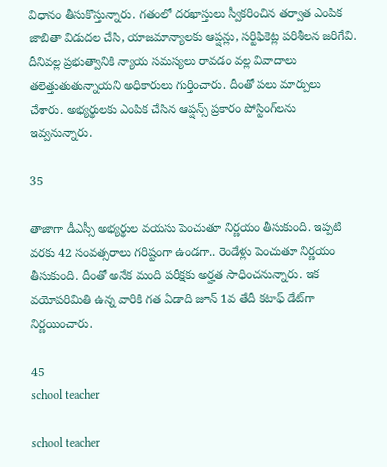విధానం తీసుకొస్తున్నారు. గతంలో దరఖాస్తులు స్వీకరించిన తర్వాత ఎంపిక జాబితా విడుదల చేసి, యాజమాన్యాలకు ఆప్షన్లు, సర్టిఫికెట్ల పరిశీలన జరిగేవి. దీనివల్ల ప్రభుత్వానికి న్యాయ సమస్యలు రావడం వల్ల వివాదాలు తలెత్తుతుతున్నాయని అధికారులు గుర్తించారు. దీంతో పలు మార్పులు చేశారు. అభ్యర్థులకు ఎంపిక చేసిన ఆప్షన్స్‌ ప్రకారం పోస్టింగ్‌లను ఇవ్వనున్నారు.

35

తాజాగా డీఎస్సీ అభ్య‌ర్థుల వ‌య‌సు పెంచుతూ నిర్ణయం తీసుకుంది. ఇప్పటి వరకు 42 సంవత్సరాలు గరిష్టంగా ఉండగా.. రెండేళ్లు పెంచుతూ నిర్ణయం తీసుకుంది. దీంతో అనేక మంది పరీక్షకు అర్హత సాధించనున్నారు. ఇక వయోపరిమితి ఉన్న వారికి గ‌త ఏడాది జూన్ 1వ తేదీ క‌టాఫ్ డేట్‌గా నిర్ణ‌యించారు.

45
school teacher

school teacher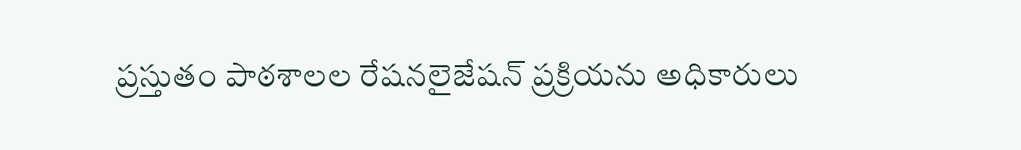ప్ర‌స్తుతం పాఠ‌శాల‌ల రేష‌న‌లైజేష‌న్ ప్ర‌క్రియను అధికారులు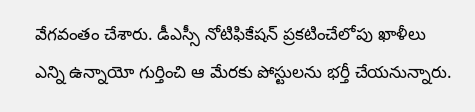వేగవంతం చేశారు. డీఎస్సీ నోటిఫికేష‌న్ ప్ర‌క‌టించేలోపు ఖాళీలు ఎన్ని ఉన్నాయో గుర్తించి ఆ మేర‌కు పోస్టుల‌ను భ‌ర్తీ చేయ‌నున్నారు.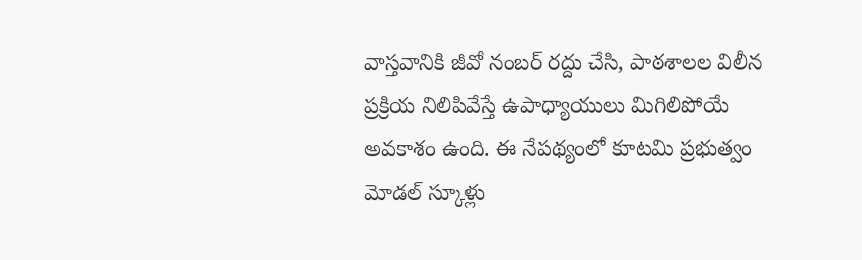వాస్త‌వానికి జీవో నంబ‌ర్ ర‌ద్దు చేసి, పాఠ‌శాల‌ల విలీన ప్ర‌క్రియ నిలిపివేస్తే ఉపాధ్యాయులు మిగిలిపోయే అవ‌కాశం ఉంది. ఈ నేప‌థ్యంలో కూట‌మి ప్రభుత్వం మోడ‌ల్ స్కూళ్లు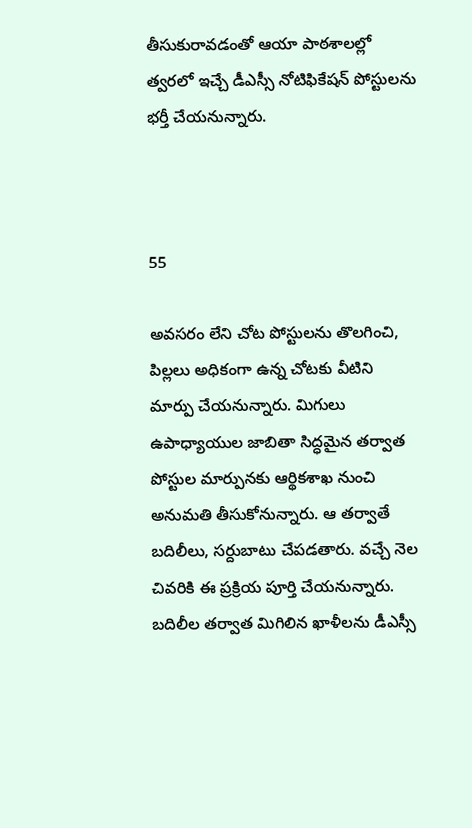తీసుకురావ‌డంతో ఆయా పాఠ‌శాల‌ల్లో త్వ‌ర‌లో ఇచ్చే డీఎస్సీ నోటిఫికేష‌న్ పోస్టుల‌ను భ‌ర్తీ చేయ‌నున్నారు.



55

అవసరం లేని చోట పోస్టులను తొలగించి, పిల్లలు అధికంగా ఉన్న చోటకు వీటిని మార్పు చేయ‌నున్నారు. మిగులు ఉపాధ్యాయుల జాబితా సిద్ధమైన తర్వాత పోస్టుల మార్పునకు ఆర్థికశాఖ నుంచి అనుమతి తీసుకోనున్నారు. ఆ త‌ర్వాతే బదిలీలు, సర్దుబాటు చేపడతారు. వ‌చ్చే నెల చివ‌రికి ఈ ప్ర‌క్రియ పూర్తి చేయ‌నున్నారు. బదిలీల తర్వాత మిగిలిన ఖాళీలను డీఎస్సీ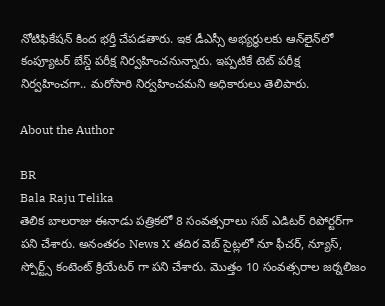నోటిఫికేష‌న్ కింద భ‌ర్తీ చేప‌డ‌తారు. ఇక డీఎస్సీ అభ్యర్థులకు ఆన్‌లైన్‌లో కంప్యూటర్‌ బేస్డ్‌ పరీక్ష నిర్వహించ‌నున్నారు. ఇప్ప‌టికే టెట్ ప‌రీక్ష నిర్వ‌హించ‌గా.. మ‌రోసారి నిర్వ‌హించ‌మ‌ని అధికారులు తెలిపారు.

About the Author

BR
Bala Raju Telika
తెలిక బాలరాజు ఈనాడు పత్రికలో 8 సంవత్సరాలు సబ్ ఎడిటర్ రిపోర్టర్‌గా పని చేశారు. అనంతరం News X తదిర వెబ్ సైట్లలో నూ ఫీచర్, న్యూస్, స్పోర్ట్స్ కంటెంట్ క్రియేటర్ గా పని చేశారు. మొత్తం 10 సంవత్సరాల జర్నలిజం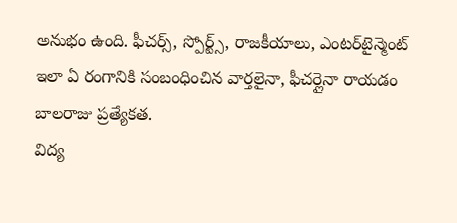అనుభం ఉంది. ఫీచర్స్, స్పోర్ట్స్, రాజకీయాలు, ఎంటర్‌‌టైన్మెంట్ ఇలా ఏ రంగానికి సంబంధించిన వార్తలైనా, ఫీచర్లైనా రాయడం బాలరాజు ప్రత్యేకత.
విద్య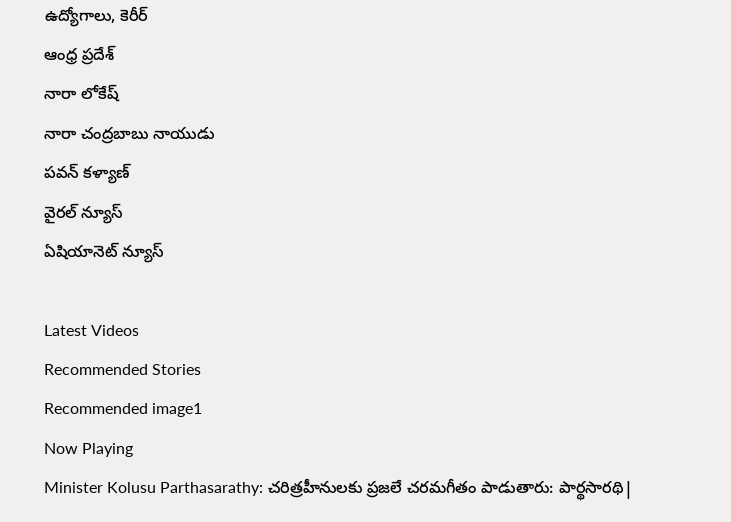ఉద్యోగాలు, కెరీర్
ఆంధ్ర ప్రదేశ్
నారా లోకేష్
నారా చంద్రబాబు నాయుడు
పవన్ కళ్యాణ్
వైరల్ న్యూస్
ఏషియానెట్ న్యూస్

Latest Videos
Recommended Stories
Recommended image1
Now Playing
Minister Kolusu Parthasarathy: చరిత్రహీనులకు ప్రజలే చరమగీతం పాడుతారు: పార్థసారథి|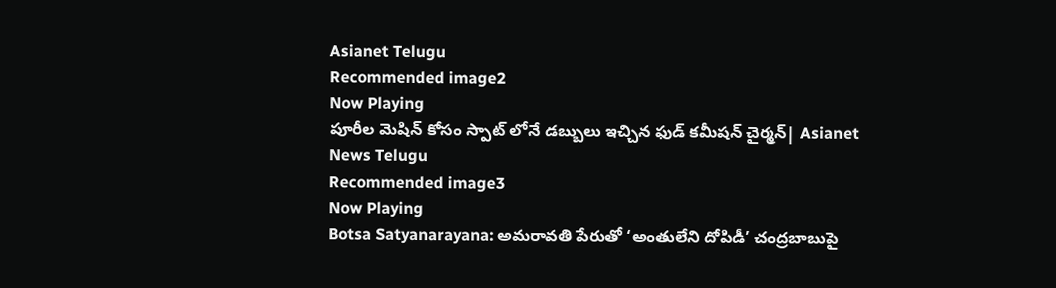Asianet Telugu
Recommended image2
Now Playing
పూరీల మెషిన్ కోసం స్పాట్ లోనే డబ్బులు ఇచ్చిన ఫుడ్ కమీషన్ చైర్మన్| Asianet News Telugu
Recommended image3
Now Playing
Botsa Satyanarayana: అమరావతి పేరుతో ‘అంతులేని దోపిడీ’ చంద్రబాబుపై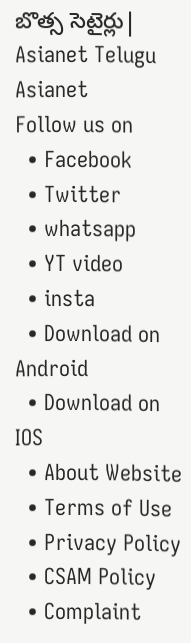బొత్స సెటైర్లు| Asianet Telugu
Asianet
Follow us on
  • Facebook
  • Twitter
  • whatsapp
  • YT video
  • insta
  • Download on Android
  • Download on IOS
  • About Website
  • Terms of Use
  • Privacy Policy
  • CSAM Policy
  • Complaint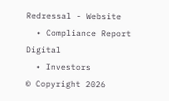Redressal - Website
  • Compliance Report Digital
  • Investors
© Copyright 2026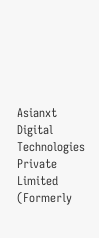Asianxt Digital Technologies Private Limited (Formerly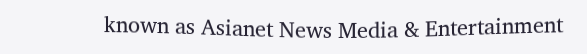known as Asianet News Media & Entertainment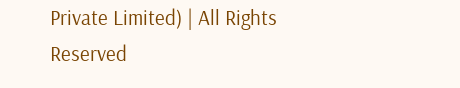Private Limited) | All Rights Reserved